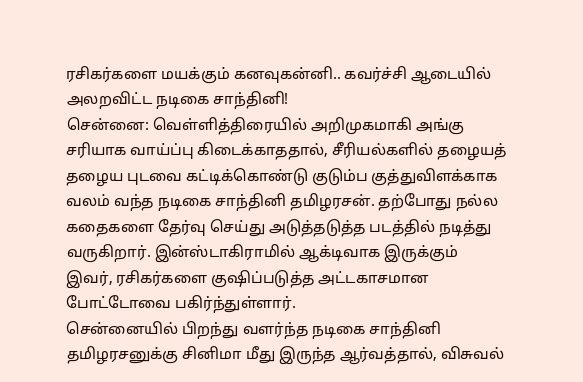ரசிகர்களை மயக்கும் கனவுகன்னி.. கவர்ச்சி ஆடையில் அலறவிட்ட நடிகை சாந்தினி!
சென்னை: வெள்ளித்திரையில் அறிமுகமாகி அங்கு சரியாக வாய்ப்பு கிடைக்காததால், சீரியல்களில் தழையத் தழைய புடவை கட்டிக்கொண்டு குடும்ப குத்துவிளக்காக வலம் வந்த நடிகை சாந்தினி தமிழரசன். தற்போது நல்ல கதைகளை தேர்வு செய்து அடுத்தடுத்த படத்தில் நடித்து வருகிறார். இன்ஸ்டாகிராமில் ஆக்டிவாக இருக்கும் இவர், ரசிகர்களை குஷிப்படுத்த அட்டகாசமான போட்டோவை பகிர்ந்துள்ளார்.
சென்னையில் பிறந்து வளர்ந்த நடிகை சாந்தினி தமிழரசனுக்கு சினிமா மீது இருந்த ஆர்வத்தால், விசுவல்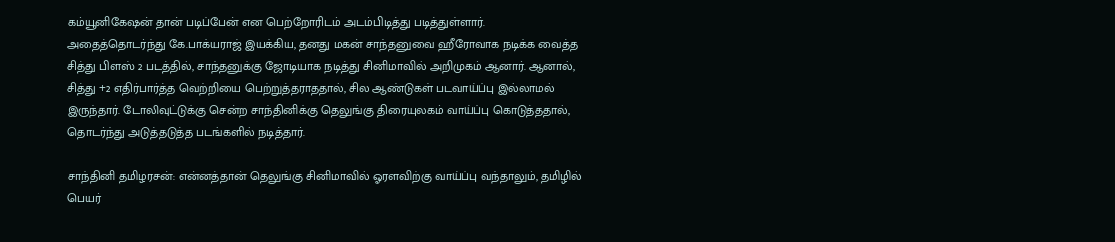கம்யூனிகேஷன் தான் படிப்பேன் என பெற்றோரிடம் அடம்பிடித்து படித்துள்ளார். அதைத்தொடர்ந்து கே.பாக்யராஜ் இயக்கிய, தனது மகன் சாந்தனுவை ஹீரோவாக நடிக்க வைத்த சித்து பிளஸ் 2 படத்தில், சாந்தனுக்கு ஜோடியாக நடித்து சினிமாவில் அறிமுகம் ஆனார். ஆனால், சித்து +2 எதிர்பார்த்த வெற்றியை பெற்றுத்தராததால், சில ஆண்டுகள் படவாய்ப்பு இல்லாமல் இருந்தார். டோலிவுட்டுக்கு சென்ற சாந்தினிக்கு தெலுங்கு திரையுலகம் வாய்ப்பு கொடுத்ததால், தொடர்ந்து அடுத்தடுத்த படங்களில் நடித்தார்.

சாந்தினி தமிழரசன்: என்னத்தான் தெலுங்கு சினிமாவில் ஓரளவிற்கு வாய்ப்பு வந்தாலும், தமிழில் பெயர்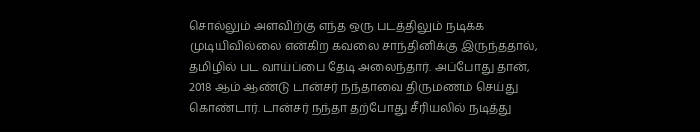சொல்லும் அளவிற்கு எந்த ஒரு படத்திலும் நடிக்க முடியிவில்லை என்கிற கவலை சாந்தினிக்கு இருந்ததால், தமிழில் பட வாய்ப்பை தேடி அலைந்தார். அப்போது தான், 2018 ஆம் ஆண்டு டான்சர் நந்தாவை திருமணம் செய்து கொண்டார். டான்சர் நந்தா தற்போது சீரியலில் நடித்து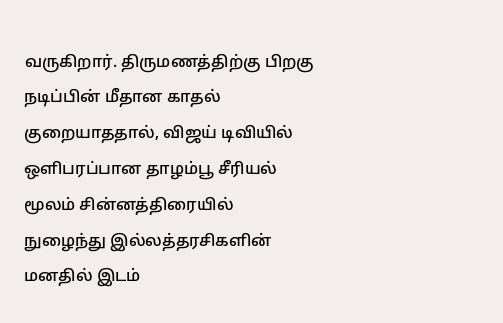வருகிறார். திருமணத்திற்கு பிறகு நடிப்பின் மீதான காதல் குறையாததால், விஜய் டிவியில் ஒளிபரப்பான தாழம்பூ சீரியல் மூலம் சின்னத்திரையில் நுழைந்து இல்லத்தரசிகளின் மனதில் இடம்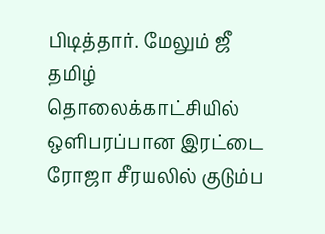பிடித்தார். மேலும் ஜீ தமிழ் தொலைக்காட்சியில் ஒளிபரப்பான இரட்டை ரோஜா சீரயலில் குடும்ப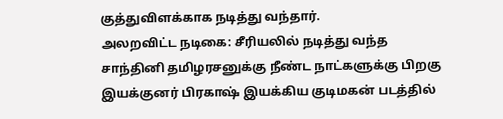குத்துவிளக்காக நடித்து வந்தார்.
அலறவிட்ட நடிகை: சீரியலில் நடித்து வந்த சாந்தினி தமிழரசனுக்கு நீண்ட நாட்களுக்கு பிறகு இயக்குனர் பிரகாஷ் இயக்கிய குடிமகன் படத்தில்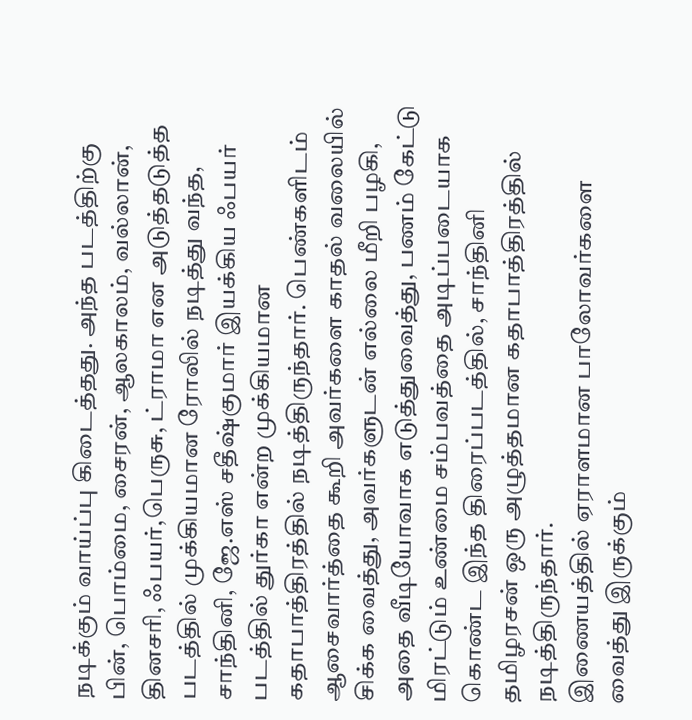நடிக்கும் வாய்ப்பு கிடைத்தது. அந்த படத்திற்கு பின், பொம்மை, சைரன், ஆலகாலம், வல்லான், தினசரி, ஃபயர்,பெருசு, ட்ராமா என அடுத்தடுத்த படத்தில் முக்கியமான ரோலில் நடித்து வந்த, சாந்தினி, ஜே.எஸ் சதீஷ்குமார் இயக்கிய ஃபயர் படத்தில் துர்கா என்ற முக்கியமான கதாபாத்திரத்தில் நடித்திருந்தார். பெண்களிடம் ஆசைவார்த்தை கூறி அவர்களை காதல் வலையில் சிக்க வைத்து, அவர்களுடன் எல்லை மீறி பழகி, அதை வீடியோவாக எடுத்துவைத்து, பணம் கேட்டு மிரட்டும் உண்மை சம்பவத்தை அடிப்படையாக கொண்ட இந்த திரைப்படத்தில், சாந்தினி தமிழரசன் ஒரு அழுத்தமான கதாபாத்திரத்தில் நடித்திருந்தார்.
இணையத்தில் ஏராளமான பாலோவர்களை வைத்து இருக்கும்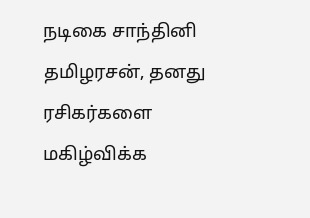நடிகை சாந்தினி தமிழரசன், தனது ரசிகர்களை மகிழ்விக்க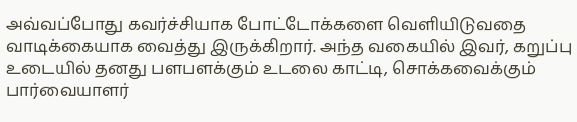அவ்வப்போது கவர்ச்சியாக போட்டோக்களை வெளியிடுவதை வாடிக்கையாக வைத்து இருக்கிறார். அந்த வகையில் இவர், கறுப்பு உடையில் தனது பளபளக்கும் உடலை காட்டி, சொக்கவைக்கும் பார்வையாளர்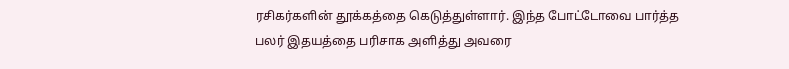ரசிகர்களின் தூக்கத்தை கெடுத்துள்ளார். இந்த போட்டோவை பார்த்த பலர் இதயத்தை பரிசாக அளித்து அவரை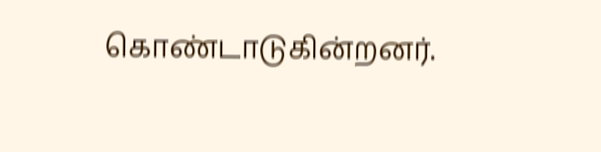கொண்டாடுகின்றனர்.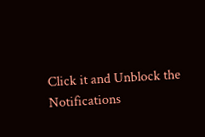Click it and Unblock the Notifications